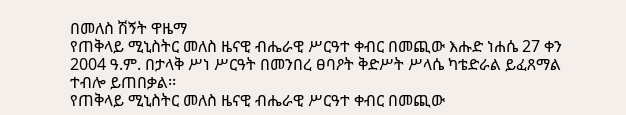በመለስ ሽኝት ዋዜማ
የጠቅላይ ሚኒስትር መለስ ዜናዊ ብሔራዊ ሥርዓተ ቀብር በመጪው እሑድ ነሐሴ 27 ቀን 2004 ዓ.ም. በታላቅ ሥነ ሥርዓት በመንበረ ፀባዖት ቅድሥት ሥላሴ ካቴድራል ይፈጸማል ተብሎ ይጠበቃል፡፡
የጠቅላይ ሚኒስትር መለስ ዜናዊ ብሔራዊ ሥርዓተ ቀብር በመጪው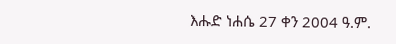እሑድ ነሐሴ 27 ቀን 2004 ዓ.ም.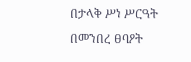በታላቅ ሥነ ሥርዓት በመንበረ ፀባዖት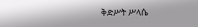ቅድሥት ሥላሴ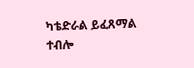ካቴድራል ይፈጸማል ተብሎ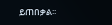ይጠበቃል፡፡